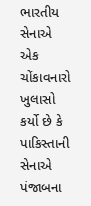ભારતીય સેનાએ એક ચોંકાવનારો ખુલાસો કર્યો છે કે પાકિસ્તાની સેનાએ પંજાબના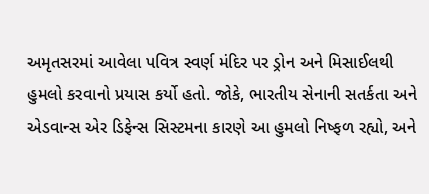અમૃતસરમાં આવેલા પવિત્ર સ્વર્ણ મંદિર પર ડ્રોન અને મિસાઈલથી હુમલો કરવાનો પ્રયાસ કર્યો હતો. જોકે, ભારતીય સેનાની સતર્કતા અને એડવાન્સ એર ડિફેન્સ સિસ્ટમના કારણે આ હુમલો નિષ્ફળ રહ્યો, અને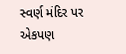સ્વર્ણ મંદિર પર એકપણ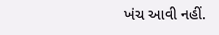ખંચ આવી નહીં.